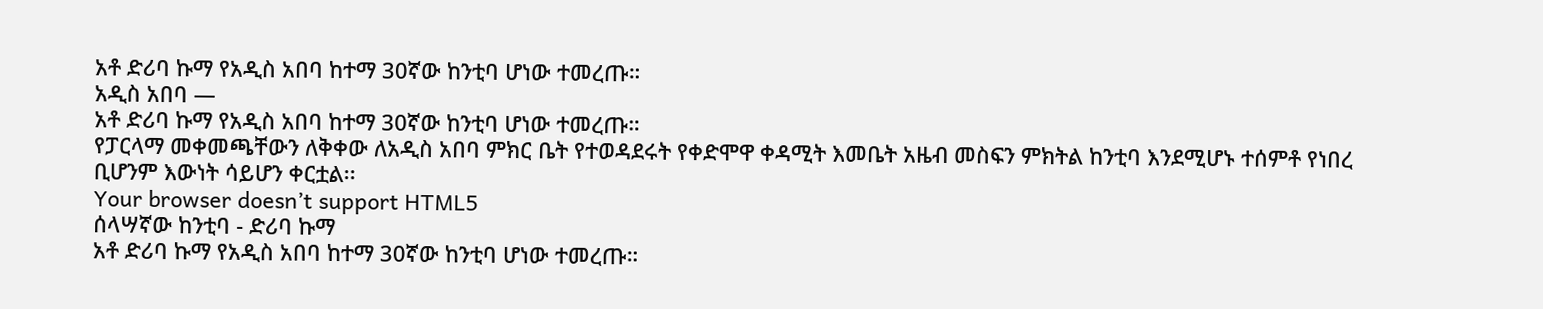አቶ ድሪባ ኩማ የአዲስ አበባ ከተማ 30ኛው ከንቲባ ሆነው ተመረጡ።
አዲስ አበባ —
አቶ ድሪባ ኩማ የአዲስ አበባ ከተማ 30ኛው ከንቲባ ሆነው ተመረጡ።
የፓርላማ መቀመጫቸውን ለቅቀው ለአዲስ አበባ ምክር ቤት የተወዳደሩት የቀድሞዋ ቀዳሚት እመቤት አዜብ መስፍን ምክትል ከንቲባ እንደሚሆኑ ተሰምቶ የነበረ ቢሆንም እውነት ሳይሆን ቀርቷል፡፡
Your browser doesn’t support HTML5
ሰላሣኛው ከንቲባ - ድሪባ ኩማ
አቶ ድሪባ ኩማ የአዲስ አበባ ከተማ 30ኛው ከንቲባ ሆነው ተመረጡ።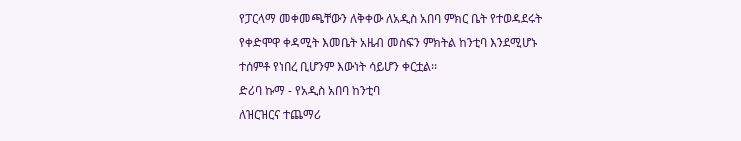የፓርላማ መቀመጫቸውን ለቅቀው ለአዲስ አበባ ምክር ቤት የተወዳደሩት የቀድሞዋ ቀዳሚት እመቤት አዜብ መስፍን ምክትል ከንቲባ እንደሚሆኑ ተሰምቶ የነበረ ቢሆንም እውነት ሳይሆን ቀርቷል፡፡
ድሪባ ኩማ - የአዲስ አበባ ከንቲባ
ለዝርዝርና ተጨማሪ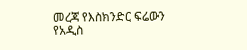መረጃ የእስክንድር ፍሬውን የአዲስ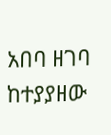አበባ ዘገባ ከተያያዘው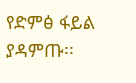የድምፅ ፋይል ያዳምጡ፡፡